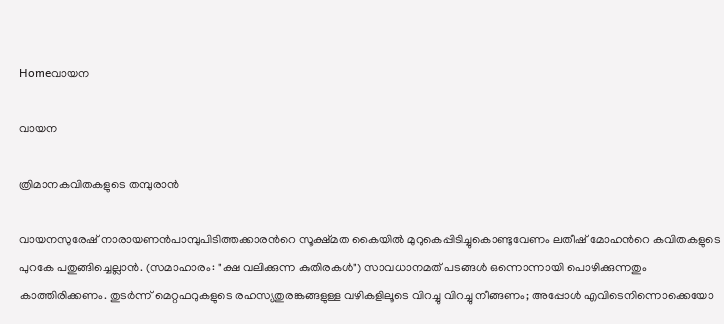Homeവായന

വായന

ത്രിമാനകവിതകളുടെ തമ്പുരാൻ

വായനസുരേഷ് നാരായണൻപാമ്പുപിടിത്തക്കാരൻറെ സൂക്ഷ്മത കൈയിൽ മുറുകെപ്പിടിച്ചുകൊണ്ടുവേണം ലതീഷ് മോഹൻറെ കവിതകളുടെ പുറകേ പതുങ്ങിച്ചെല്ലാൻ. (സമാഹാരം: "ക്ഷ വലിക്കുന്ന കുതിരകൾ") സാവധാനമത് പടങ്ങൾ ഒന്നൊന്നായി പൊഴിക്കുന്നതും കാത്തിരിക്കണം. തുടർന്ന് മെറ്റഫറുകളുടെ രഹസ്യതുരങ്കങ്ങളുള്ള വഴികളിലൂടെ വിറച്ചു വിറച്ചു നീങ്ങണം; അപ്പോൾ എവിടെനിന്നൊക്കെയോ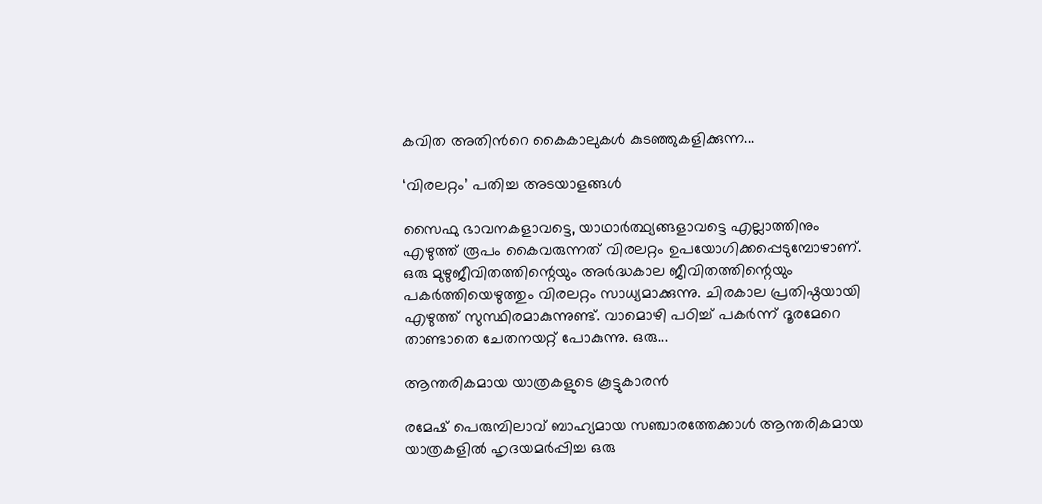കവിത അതിൻറെ കൈകാലുകൾ കുടഞ്ഞുകളിക്കുന്ന...

‘വിരലറ്റം’ പതിച്ച അടയാളങ്ങൾ

സൈഫു ഭാവനകളാവട്ടെ, യാഥാർത്ഥ്യങ്ങളാവട്ടെ എല്ലാത്തിനും എഴുത്ത് രൂപം കൈവരുന്നത് വിരലറ്റം ഉപയോഗിക്കപ്പെടുമ്പോഴാണ്. ഒരു മുഴുജീവിതത്തിന്റെയും അർദ്ധകാല ജീവിതത്തിന്റെയും പകർത്തിയെഴുത്തും വിരലറ്റം സാധ്യമാക്കുന്നു. ചിരകാല പ്രതിഷ്ഠയായി എഴുത്ത് സുസ്ഥിരമാകുന്നുണ്ട്. വാമൊഴി പഠിച്ച് പകർന്ന് ദൂരമേറെ താണ്ടാതെ ചേതനയറ്റ് പോകുന്നു. ഒരു...

ആന്തരികമായ യാത്രകളുടെ കൂട്ടുകാരന്‍

രമേഷ് പെരുമ്പിലാവ് ബാഹ്യമായ സഞ്ചാരത്തേക്കാള്‍ ആന്തരികമായ യാത്രകളില്‍ ഹൃദയമര്‍പ്പിച്ച ഒരു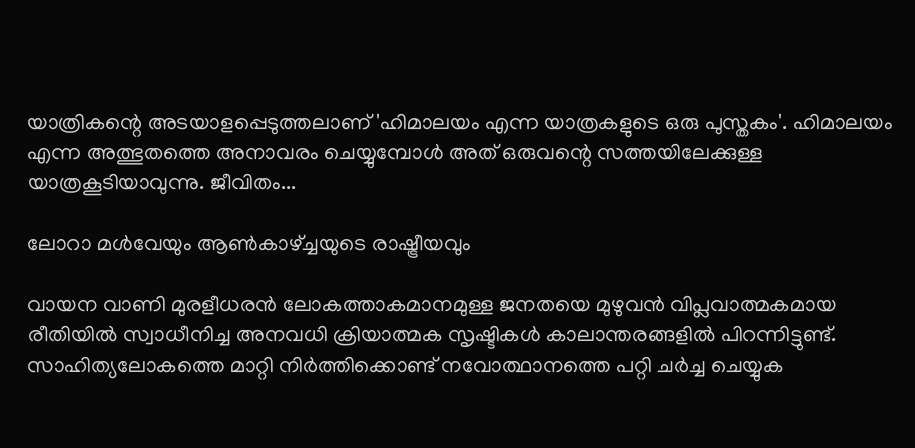യാത്രികന്റെ അടയാളപ്പെടുത്തലാണ് 'ഹിമാലയം എന്ന യാത്രകളുടെ ഒരു പുസ്തകം'. ഹിമാലയം എന്ന അത്ഭുതത്തെ അനാവരം ചെയ്യുമ്പോള്‍ അത് ഒരുവന്റെ സത്തയിലേക്കുള്ള യാത്രകൂടിയാവുന്നു. ജീവിതം...

ലോറാ മൾവേയും ആൺകാഴ്ച്ചയുടെ രാഷ്ട്രീയവും

വായന വാണി മുരളീധരൻ ലോകത്താകമാനമുള്ള ജനതയെ മുഴുവൻ വിപ്ലവാത്മകമായ രീതിയിൽ സ്വാധീനിച്ച അനവധി ക്രിയാത്മക സൃഷ്ടികൾ കാലാന്തരങ്ങളിൽ പിറന്നിട്ടുണ്ട്. സാഹിത്യലോകത്തെ മാറ്റി നിർത്തിക്കൊണ്ട് നവോത്ഥാനത്തെ പറ്റി ചർച്ച ചെയ്യുക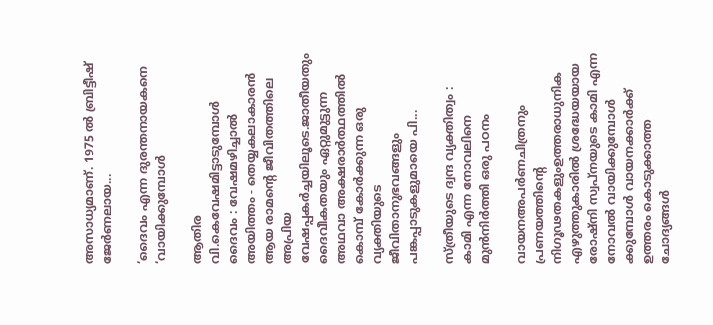അസാധ്യമാണ്. 1975 ൽ ബ്രിട്ടീഷ് ജേർണലായ...

‘ദൈവം എന്ന ദുരന്തനായകനെ ‘വായിക്കുമ്പോൾ

ആതിര വി.കെവേഷമിട്ടാടുമ്പോൾ ദൈവം : വേഷമഴിച്ചാൽ അയിത്തം - തെയ്യകലാകാരൻ ആയ രാമന്റെ ജീവിതത്തിലെ അപ്രിയ വേഷപ്പകർച്ചയിലൂടെ.ജാതീയതും ദൈവീകതയും ഏറ്റുമുട്ടുന്ന അഥവാ അക്ഷരാർത്ഥത്തിൽ കൊമ്പ് കോർക്കുന്ന ഒരു വ്യക്തിയുടെ ജീവിതാനുഭവങ്ങളും പങ്കപ്പാടുകളുമായെ പി...

സ്ത്രീയുടെ ദ്വന്ദ വ്യക്തിത്വം : കാമി എന്ന നോവലിനെ മുൻനിർത്തി ഒരു പഠനം

വായനഅപർണചിത്രനും പ്രണയത്തിന്റെ നിഗൂഢതകളുംഉത്തരാധുനിക എഴുത്തുകാരിൽ ശ്രദ്ധേയയായ രോഷ്നി സ്വപ്നയുടെ കാമി എന്ന നോവൽ വായിക്കുമ്പോൾ ക്കുമ്പോൾ വായനക്കാർക്ക് ഉത്തരം കൊടുക്കാത്ത ചോദ്യങ്ങൾ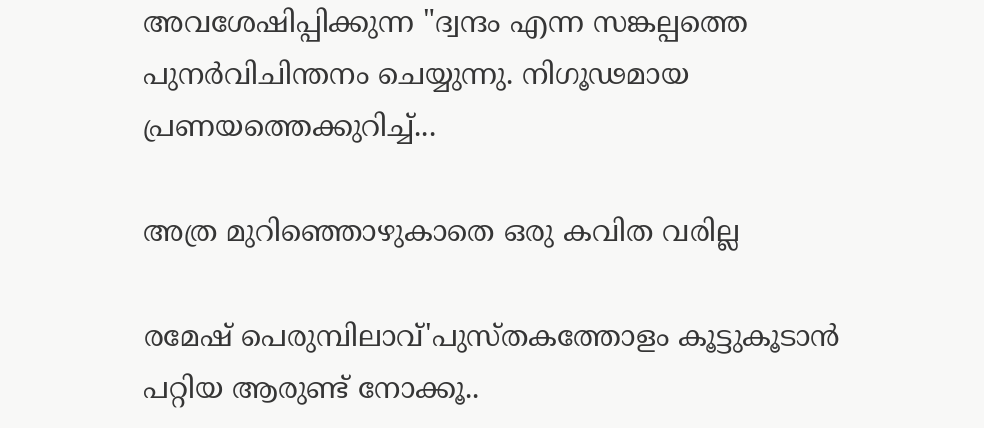അവശേഷിപ്പിക്കുന്ന "ദ്വന്ദം എന്ന സങ്കല്പത്തെ പുനർവിചിന്തനം ചെയ്യുന്നു. നിഗൂഢമായ പ്രണയത്തെക്കുറിച്ച്...

അത്ര മുറിഞ്ഞൊഴുകാതെ ഒരു കവിത വരില്ല

രമേഷ് പെരുമ്പിലാവ്'പുസ്തകത്തോളം കൂട്ടുകൂടാന്‍ പറ്റിയ ആരുണ്ട് നോക്കൂ..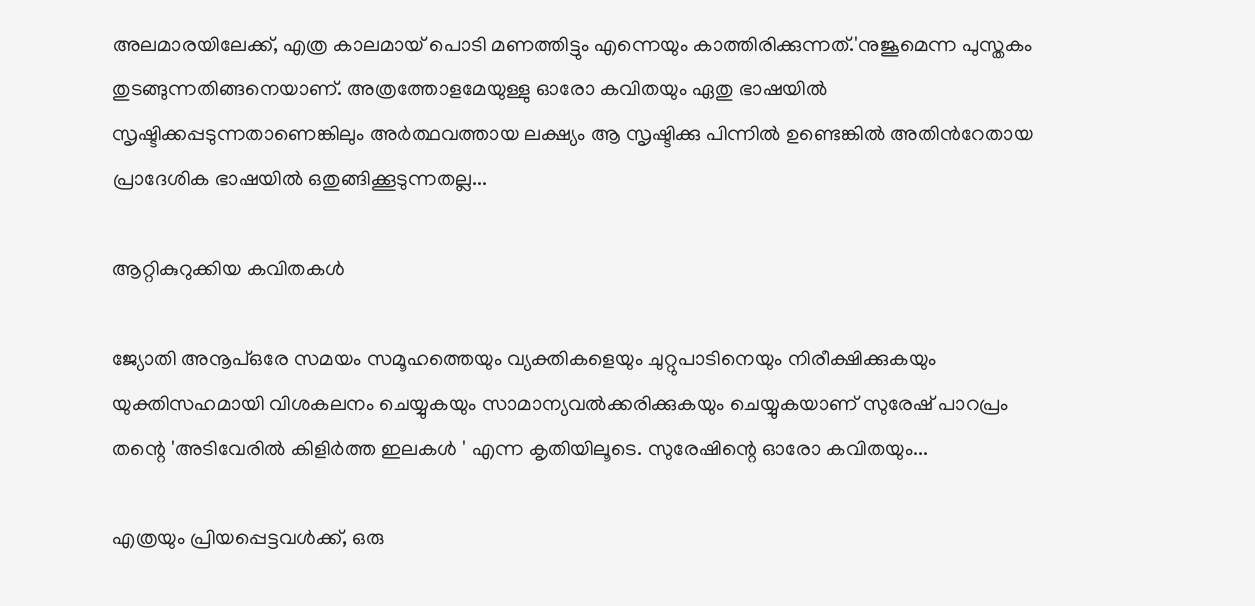അലമാരയിലേക്ക്, എത്ര കാലമായ് പൊടി മണത്തിട്ടും എന്നെയും കാത്തിരിക്കുന്നത്.'നുജൂമെന്ന പുസ്തകം തുടങ്ങുന്നതിങ്ങനെയാണ്. അത്രത്തോളമേയുള്ളു ഓരോ കവിതയും ഏതു ഭാഷയില്‍ സൃഷ്ടിക്കപ്പടുന്നതാണെങ്കിലും അര്‍ത്ഥവത്തായ ലക്ഷ്യം ആ സൃഷ്ടിക്കു പിന്നില്‍ ഉണ്ടെങ്കില്‍ അതിന്‍റേതായ പ്രാദേശിക ഭാഷയില്‍ ഒതുങ്ങിക്കൂടുന്നതല്ല...

ആറ്റികുറുക്കിയ കവിതകള്‍

ജ്യോതി അനൂപ്ഒരേ സമയം സമൂഹത്തെയും വ്യക്തികളെയും ചുറ്റുപാടിനെയും നിരീക്ഷിക്കുകയും യുക്തിസഹമായി വിശകലനം ചെയ്യുകയും സാമാന്യവല്‍ക്കരിക്കുകയും ചെയ്യുകയാണ് സുരേഷ് പാറപ്രം തന്റെ 'അടിവേരിൽ കിളിർത്ത ഇലകൾ ' എന്ന കൃതിയിലൂടെ. സുരേഷിന്റെ ഓരോ കവിതയും...

എത്രയും പ്രിയപ്പെട്ടവൾക്ക്, ഒരു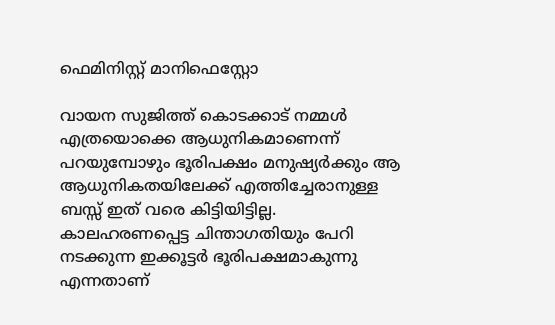ഫെമിനിസ്റ്റ് മാനിഫെസ്റ്റോ

വായന സുജിത്ത് കൊടക്കാട് നമ്മൾ എത്രയൊക്കെ ആധുനികമാണെന്ന് പറയുമ്പോഴും ഭൂരിപക്ഷം മനുഷ്യർക്കും ആ ആധുനികതയിലേക്ക് എത്തിച്ചേരാനുള്ള ബസ്സ് ഇത് വരെ കിട്ടിയിട്ടില്ല. കാലഹരണപ്പെട്ട ചിന്താഗതിയും പേറി നടക്കുന്ന ഇക്കൂട്ടർ ഭൂരിപക്ഷമാകുന്നു എന്നതാണ്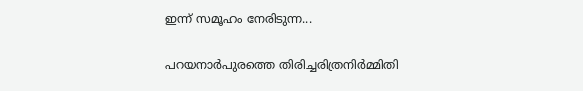ഇന്ന് സമൂഹം നേരിടുന്ന...

പറയനാർപുരത്തെ തിരിച്ചരിത്രനിർമ്മിതി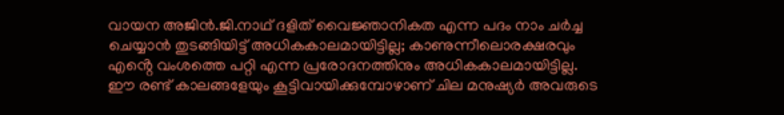വായന അജിൻ.ജി.നാഥ് ദളിത് വൈജ്ഞാനികത എന്ന പദം നാം ചർച്ച ചെയ്യാൻ തുടങ്ങിയിട്ട് അധികകാലമായിട്ടില്ല; കാണുന്നീലൊരക്ഷരവും എൻ്റെ വംശത്തെ പറ്റി എന്ന പ്രരോദനത്തിനും അധികകാലമായിട്ടില്ല. ഈ രണ്ട് കാലങ്ങളേയും കൂട്ടിവായിക്കുമ്പോഴാണ് ചില മനുഷ്യർ അവരുടെ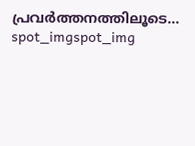പ്രവർത്തനത്തിലൂടെ...
spot_imgspot_img